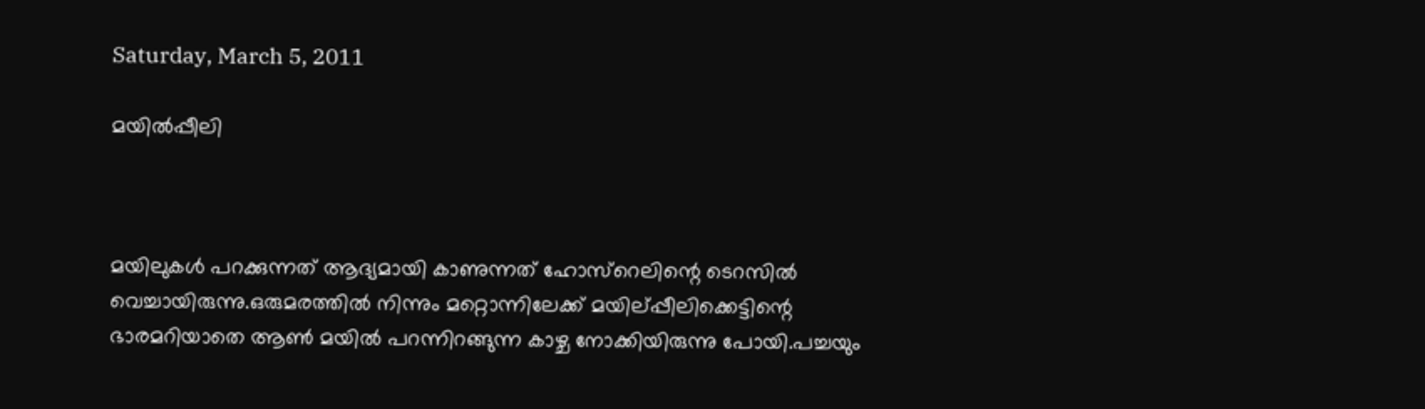Saturday, March 5, 2011

മയില്‍പ്പീലി



മയിലുകള്‍ പറക്കുന്നത് ആദ്യമായി കാണുന്നത് ഹോസ്റെലിന്റെ ടെറസില്‍ വെച്ചായിരുന്നു.ഒരുമരത്തില്‍ നിന്നും മറ്റൊന്നിലേക്ക് മയില്പ്പീലിക്കെട്ടിന്റെ ഭാരമറിയാതെ ആണ്‍ മയില്‍ പറന്നിറങ്ങുന്ന കാഴ്ച നോക്കിയിരുന്നു പോയി.പച്ചയും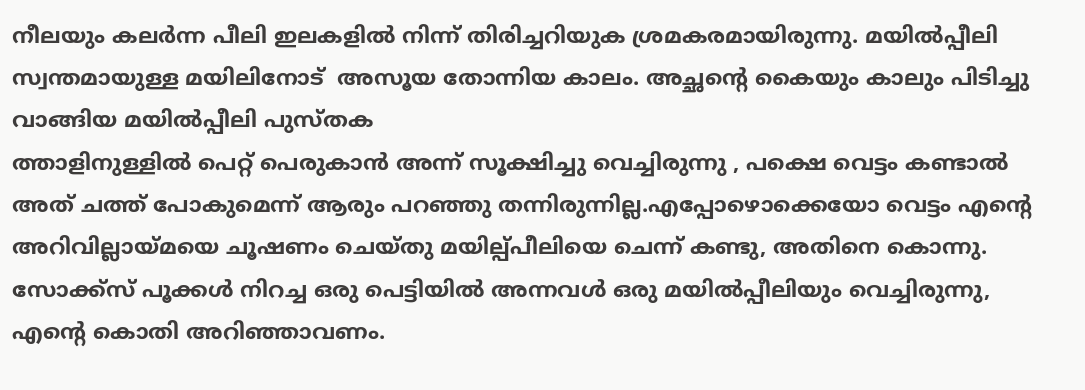നീലയും കലര്‍ന്ന പീലി ഇലകളില്‍ നിന്ന് തിരിച്ചറിയുക ശ്രമകരമായിരുന്നു. മയില്‍പ്പീലി സ്വന്തമായുള്ള മയിലിനോട്  അസൂയ തോന്നിയ കാലം. അച്ഛന്റെ കൈയും കാലും പിടിച്ചു വാങ്ങിയ മയില്‍പ്പീലി പുസ്തക
ത്താളിനുള്ളില്‍ പെറ്റ് പെരുകാന്‍ അന്ന് സൂക്ഷിച്ചു വെച്ചിരുന്നു , പക്ഷെ വെട്ടം കണ്ടാല്‍ അത് ചത്ത്‌ പോകുമെന്ന് ആരും പറഞ്ഞു തന്നിരുന്നില്ല.എപ്പോഴൊക്കെയോ വെട്ടം എന്റെ അറിവില്ലായ്മയെ ചൂഷണം ചെയ്തു മയില്പ്പീലിയെ ചെന്ന് കണ്ടു, അതിനെ കൊന്നു.
സോക്ക്സ് പൂക്കള്‍ നിറച്ച ഒരു പെട്ടിയില്‍ അന്നവള്‍ ഒരു മയില്‍പ്പീലിയും വെച്ചിരുന്നു, എന്റെ കൊതി അറിഞ്ഞാവണം.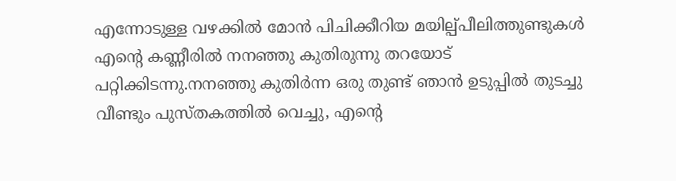എന്നോടുള്ള വഴക്കില്‍ മോന്‍ പിചിക്കീറിയ മയില്പ്പീലിത്തുണ്ടുകള്‍ എന്റെ കണ്ണീരില്‍ നനഞ്ഞു കുതിരുന്നു തറയോട് പറ്റിക്കിടന്നു.നനഞ്ഞു കുതിര്‍ന്ന ഒരു തുണ്ട് ഞാന്‍ ഉടുപ്പില്‍ തുടച്ചു വീണ്ടും പുസ്തകത്തില്‍ വെച്ചു, എന്റെ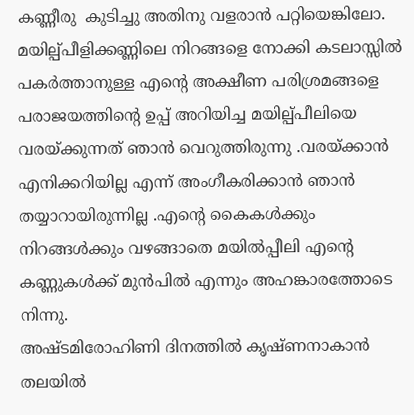കണ്ണീരു  കുടിച്ചു അതിനു വളരാന്‍ പറ്റിയെങ്കിലോ.
മയില്പ്പീളിക്കണ്ണിലെ നിറങ്ങളെ നോക്കി കടലാസ്സില്‍ പകര്‍ത്താനുള്ള എന്റെ അക്ഷീണ പരിശ്രമങ്ങളെ പരാജയത്തിന്റെ ഉപ്പ് അറിയിച്ച മയില്പ്പീലിയെ വരയ്ക്കുന്നത് ഞാന്‍ വെറുത്തിരുന്നു .വരയ്ക്കാന്‍ എനിക്കറിയില്ല എന്ന് അംഗീകരിക്കാന്‍ ഞാന്‍ തയ്യാറായിരുന്നില്ല .എന്റെ കൈകള്‍ക്കും നിറങ്ങള്‍ക്കും വഴങ്ങാതെ മയില്‍പ്പീലി എന്റെ കണ്ണുകള്‍ക്ക്‌ മുന്‍പില്‍ എന്നും അഹങ്കാരത്തോടെ നിന്നു.
അഷ്ടമിരോഹിണി ദിനത്തില്‍ കൃഷ്ണനാകാന്‍ തലയില്‍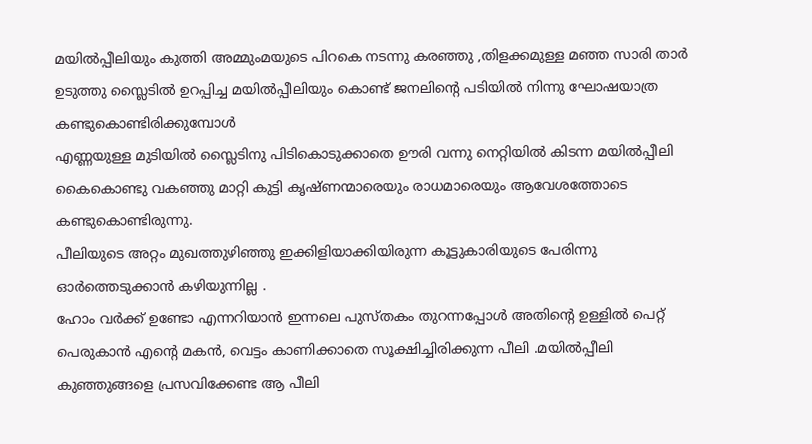മയില്‍പ്പീലിയും കുത്തി അമ്മുംമയുടെ പിറകെ നടന്നു കരഞ്ഞു ,തിളക്കമുള്ള മഞ്ഞ സാരി താര്‍ ഉടുത്തു സ്ലൈടില്‍ ഉറപ്പിച്ച മയില്‍പ്പീലിയും കൊണ്ട് ജനലിന്റെ പടിയില്‍ നിന്നു ഘോഷയാത്ര കണ്ടുകൊണ്ടിരിക്കുമ്പോള്‍
എണ്ണയുള്ള മുടിയില്‍ സ്ലൈടിനു പിടികൊടുക്കാതെ ഊരി വന്നു നെറ്റിയില്‍ കിടന്ന മയില്‍പ്പീലി കൈകൊണ്ടു വകഞ്ഞു മാറ്റി കുട്ടി കൃഷ്ണന്മാരെയും രാധമാരെയും ആവേശത്തോടെ കണ്ടുകൊണ്ടിരുന്നു.
പീലിയുടെ അറ്റം മുഖത്തുഴിഞ്ഞു ഇക്കിളിയാക്കിയിരുന്ന കൂട്ടുകാരിയുടെ പേരിന്നു ഓര്‍ത്തെടുക്കാന്‍ കഴിയുന്നില്ല .
ഹോം വര്‍ക്ക് ഉണ്ടോ എന്നറിയാന്‍ ഇന്നലെ പുസ്തകം തുറന്നപ്പോള്‍ അതിന്റെ ഉള്ളില്‍ പെറ്റ് പെരുകാന്‍ എന്റെ മകന്‍, വെട്ടം കാണിക്കാതെ സൂക്ഷിച്ചിരിക്കുന്ന പീലി .മയില്‍പ്പീലി കുഞ്ഞുങ്ങളെ പ്രസവിക്കേണ്ട ആ പീലി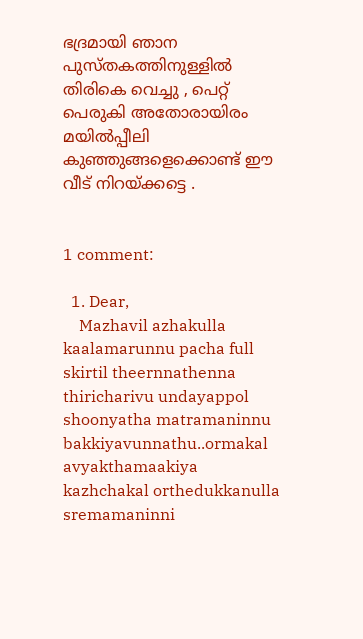ഭദ്രമായി ഞാന പുസ്തകത്തിനുള്ളില്‍ തിരികെ വെച്ചു , പെറ്റ് പെരുകി അതോരായിരം മയില്‍പ്പീലി കുഞ്ഞുങ്ങളെക്കൊണ്ട് ഈ വീട് നിറയ്ക്കട്ടെ .


1 comment:

  1. Dear,
    Mazhavil azhakulla kaalamarunnu pacha full skirtil theernnathenna thiricharivu undayappol shoonyatha matramaninnu bakkiyavunnathu..ormakal avyakthamaakiya kazhchakal orthedukkanulla sremamaninni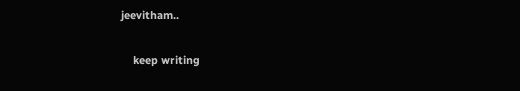jeevitham..

    keep writing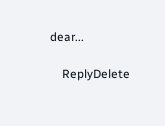dear...

    ReplyDelete